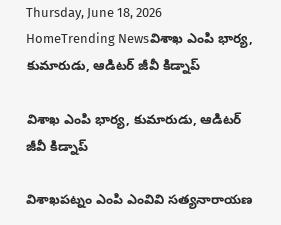Thursday, June 18, 2026
HomeTrending Newsవిశాఖ ఎంపి భార్య, కుమారుడు, ఆడిటర్ జీవీ కిడ్నాప్

విశాఖ ఎంపి భార్య, కుమారుడు, ఆడిటర్ జీవీ కిడ్నాప్

విశాఖపట్నం ఎంపి ఎంవివి సత్యనారాయణ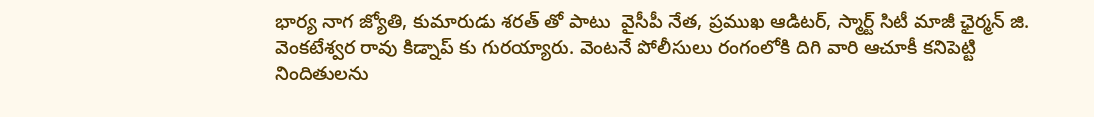భార్య నాగ జ్యోతి, కుమారుడు శరత్ తో పాటు  వైసీపీ నేత, ప్రముఖ ఆడిటర్, స్మార్ట్ సిటీ మాజీ ఛైర్మన్ జి. వెంకటేశ్వర రావు కిడ్నాప్ కు గురయ్యారు. వెంటనే పోలీసులు రంగంలోకి దిగి వారి ఆచూకీ కనిపెట్టి నిందితులను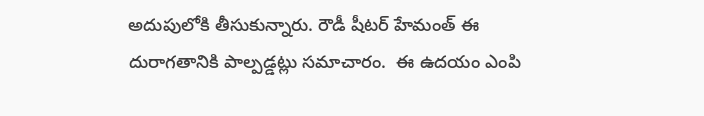అదుపులోకి తీసుకున్నారు. రౌడీ షీటర్ హేమంత్ ఈ దురాగతానికి పాల్పడ్డట్లు సమాచారం.  ఈ ఉదయం ఎంపి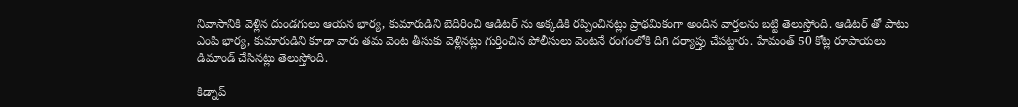నివాసానికి వెళ్లిన దుండగులు ఆయన భార్య, కుమారుడిని బెదిరించి ఆడిటర్ ను అక్కడికి రప్పించినట్లు ప్రాథమికంగా అందిన వార్తలను బట్టి తెలుస్తోంది. ఆడిటర్ తో పాటు ఎంపి భార్య, కుమారుడిని కూడా వారు తమ వెంట తీసుకు వెళ్లినట్లు గుర్తించిన పోలీసులు వెంటనే రంగంలోకి దిగి దర్యాప్తు చేపట్టారు. హేమంత్ 50 కోట్ల రూపాయలు డిమాండ్ చేసినట్లు తెలుస్తోంది.

కిడ్నాప్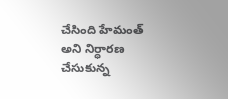చేసింది హేమంత్ అని నిర్ధారణ చేసుకున్న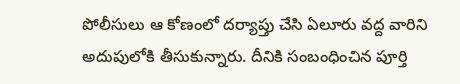పోలీసులు ఆ కోణంలో దర్యాప్తు చేసి ఏలూరు వద్ద వారిని అదుపులోకి తీసుకున్నారు. దీనికి సంబంధించిన పూర్తి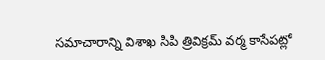సమాచారాన్ని విశాఖ సిపి త్రివిక్రమ్ వర్మ కాసేపట్లో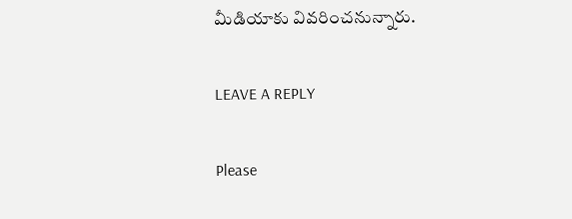మీడియాకు వివరించనున్నారు.

LEAVE A REPLY

Please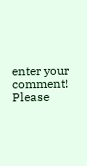enter your comment!
Please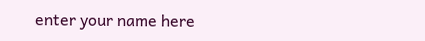enter your name here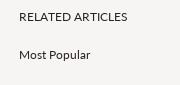RELATED ARTICLES

Most Popular